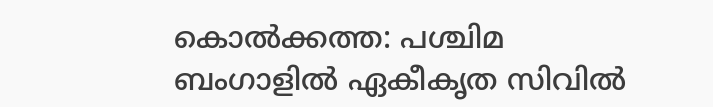കൊൽക്കത്ത: പശ്ചിമ ബംഗാളിൽ ഏകീകൃത സിവിൽ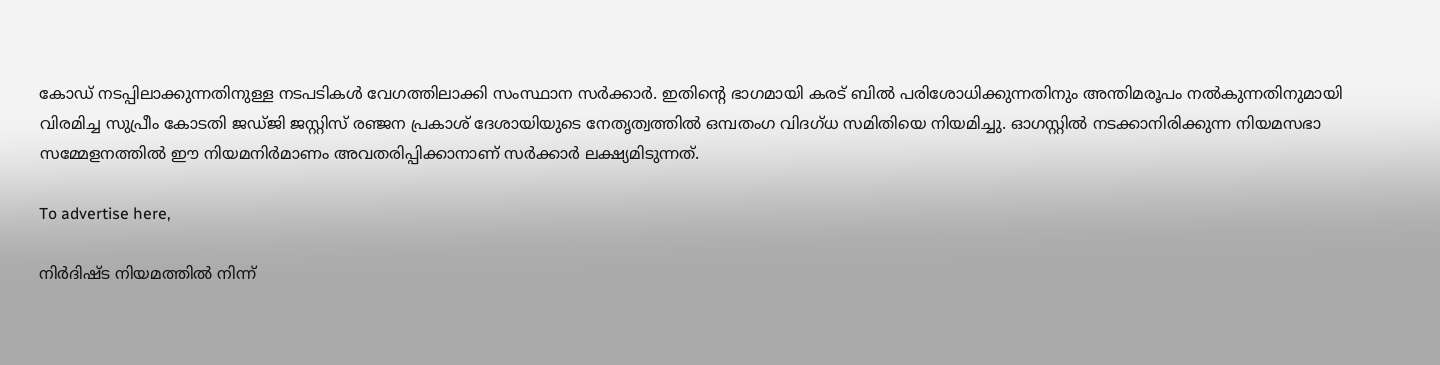കോഡ് നടപ്പിലാക്കുന്നതിനുള്ള നടപടികൾ വേഗത്തിലാക്കി സംസ്ഥാന സർക്കാർ. ഇതിന്റെ ഭാഗമായി കരട് ബിൽ പരിശോധിക്കുന്നതിനും അന്തിമരൂപം നൽകുന്നതിനുമായി വിരമിച്ച സുപ്രീം കോടതി ജഡ്ജി ജസ്റ്റിസ് രഞ്ജന പ്രകാശ് ദേശായിയുടെ നേതൃത്വത്തിൽ ഒമ്പതംഗ വിദഗ്ധ സമിതിയെ നിയമിച്ചു. ഓഗസ്റ്റിൽ നടക്കാനിരിക്കുന്ന നിയമസഭാ സമ്മേളനത്തിൽ ഈ നിയമനിർമാണം അവതരിപ്പിക്കാനാണ് സർക്കാർ ലക്ഷ്യമിടുന്നത്.

To advertise here,

നിർദിഷ്ട നിയമത്തിൽ നിന്ന്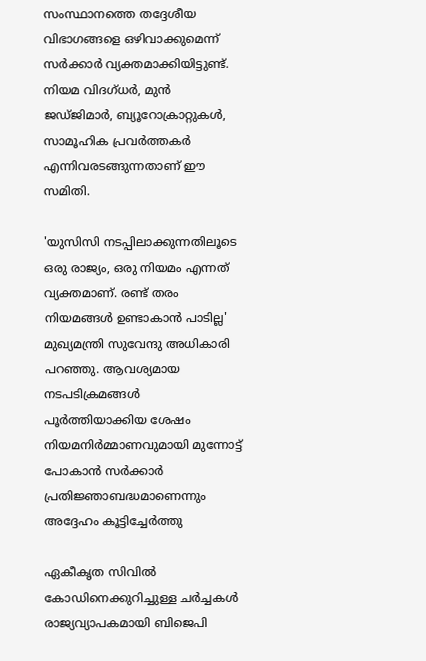സംസ്ഥാനത്തെ തദ്ദേശീയ വിഭാഗങ്ങളെ ഒഴിവാക്കുമെന്ന് സർക്കാർ വ്യക്തമാക്കിയിട്ടുണ്ട്. നിയമ വിദഗ്ധർ, മുൻ ജഡ്ജിമാർ, ബ്യൂറോക്രാറ്റുകൾ, സാമൂഹിക പ്രവർത്തകർ എന്നിവരടങ്ങുന്നതാണ് ഈ സമിതി.

'യുസിസി നടപ്പിലാക്കുന്നതിലൂടെ ഒരു രാജ്യം, ഒരു നിയമം എന്നത് വ്യക്തമാണ്. രണ്ട് തരം നിയമങ്ങൾ ഉണ്ടാകാൻ പാടില്ല' മുഖ്യമന്ത്രി സുവേന്ദു അധികാരി പറഞ്ഞു. ആവശ്യമായ നടപടിക്രമങ്ങൾ പൂർത്തിയാക്കിയ ശേഷം നിയമനിർമ്മാണവുമായി മുന്നോട്ട് പോകാൻ സർക്കാർ പ്രതിജ്ഞാബദ്ധമാണെന്നും അദ്ദേഹം കൂട്ടിച്ചേർത്തു

ഏകീകൃത സിവിൽ കോഡിനെക്കുറിച്ചുള്ള ചർച്ചകൾ രാജ്യവ്യാപകമായി ബിജെപി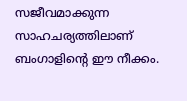സജീവമാക്കുന്ന സാഹചര്യത്തിലാണ് ബംഗാളിന്റെ ഈ നീക്കം.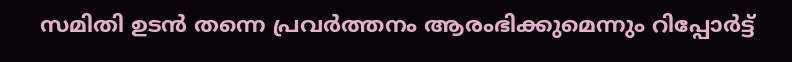സമിതി ഉടൻ തന്നെ പ്രവർത്തനം ആരംഭിക്കുമെന്നും റിപ്പോർട്ട്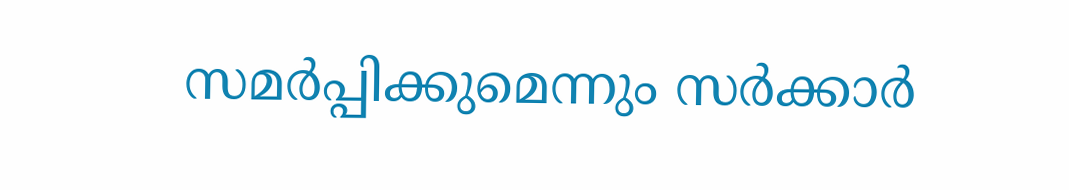സമർപ്പിക്കുമെന്നും സർക്കാർ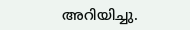അറിയിച്ചു.